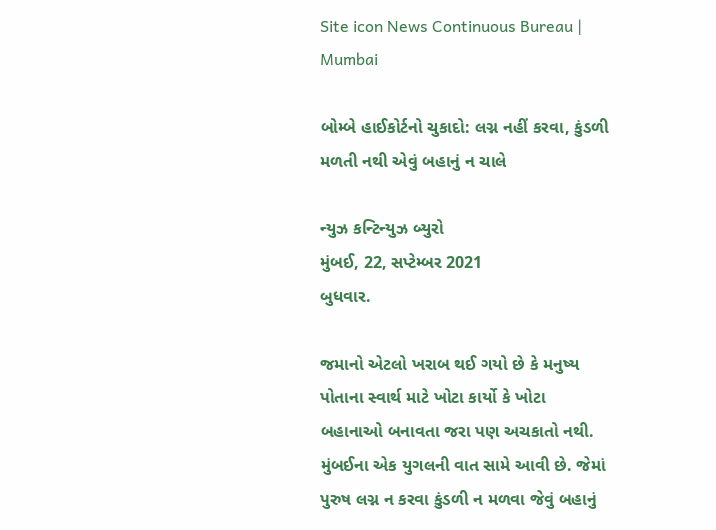Site icon News Continuous Bureau | Mumbai

બોમ્બે હાઈકોર્ટનો ચુકાદો: લગ્ન નહીં કરવા, કુંડળી મળતી નથી એવું બહાનું ન ચાલે

ન્યુઝ કન્ટિન્યુઝ બ્યુરો
મુંબઈ, 22, સપ્ટેમ્બર 2021
બુધવાર.

જમાનો એટલો ખરાબ થઈ ગયો છે કે મનુષ્ય પોતાના સ્વાર્થ માટે ખોટા કાર્યો કે ખોટા બહાનાઓ બનાવતા જરા પણ અચકાતો નથી. મુંબઈના એક યુગલની વાત સામે આવી છે. જેમાં પુરુષ લગ્ન ન કરવા કુંડળી ન મળવા જેવું બહાનું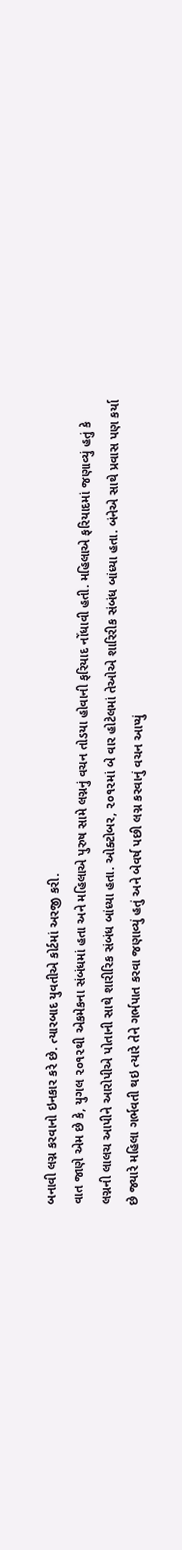બનાવી લગ્ન કરવાનો ઇનકાર કરે છે. ત્યારબાદ યુવતીએ કોર્ટમાં અરજી કરી.
વાત જાણે એમ છે કે, યુગલ ૨૦૧૨થી એકમેકના સંબંધમાં હતા અને મહિલાએ પુરુષ સામે લગ્નનું વચન તોડયા હોવાની ફરિયાદ નોંધાવી હતી. મહિલાએ ફરિયાદમાં જણાવ્યું હતું કે લગ્નની લાલચ આપીને આરોપીએ પોતાની સાથે શારીરિક સંબંધ બાંધ્યા હતા. ઓક્ટોબર, ૨૦૧૨માં બે વાર હોટેલમાં તેઓએ શારિરીક સંબંધ બાંધ્યા હતા. બંનેએ સાથે પ્રવાસ પણ કર્યા છે જ્યારે મહિલા ગર્ભવતી થઇ ત્યારે તેને ગર્ભપાત કરવા જણાવ્યું હતું અને બેવર્ષ પછી લગ્ન કરવાનું વચન આપ્યું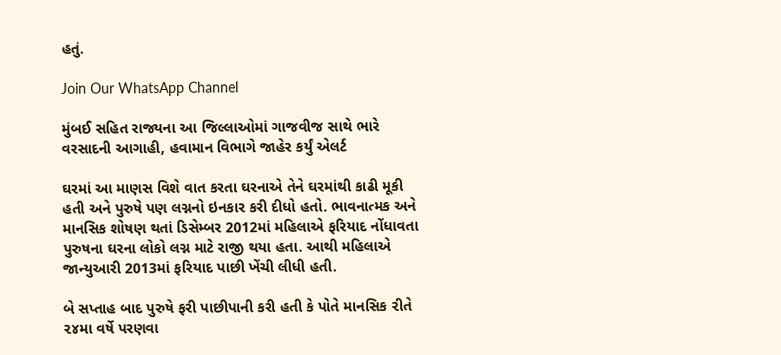હતું.

Join Our WhatsApp Channel

મુંબઈ સહિત રાજ્યના આ જિલ્લાઓમાં ગાજવીજ સાથે ભારે વરસાદની આગાહી, હવામાન વિભાગે જાહેર કર્યું એલર્ટ

ઘરમાં આ માણસ વિશે વાત કરતા ઘરનાએ તેને ઘરમાંથી કાઢી મૂકી હતી અને પુરુષે પણ લગ્નનો ઇનકાર કરી દીધો હતો. ભાવનાત્મક અને માનસિક શોષણ થતાં ડિસેમ્બર 2012માં મહિલાએ ફરિયાદ નોંધાવતા પુરુષના ઘરના લોકો લગ્ન માટે રાજી થયા હતા. આથી મહિલાએ જાન્યુઆરી 2013માં ફરિયાદ પાછી ખેંચી લીધી હતી.

બે સપ્તાહ બાદ પુરુષે ફરી પાછીપાની કરી હતી કે પોતે માનસિક ૨ીતે ૨૪મા વર્ષે પરણવા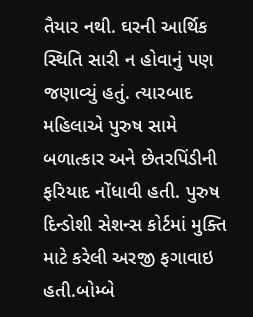તૈયાર નથી. ઘરની આર્થિક સ્થિતિ સારી ન હોવાનું પણ જણાવ્યું હતું. ત્યારબાદ મહિલાએ પુરુષ સામે બળાત્કાર અને છેતરપિંડીની ફરિયાદ નોંધાવી હતી. પુરુષ દિન્ડોશી સેશન્સ કોર્ટમાં મુક્તિ માટે કરેલી અરજી ફગાવાઇ હતી.બોમ્બે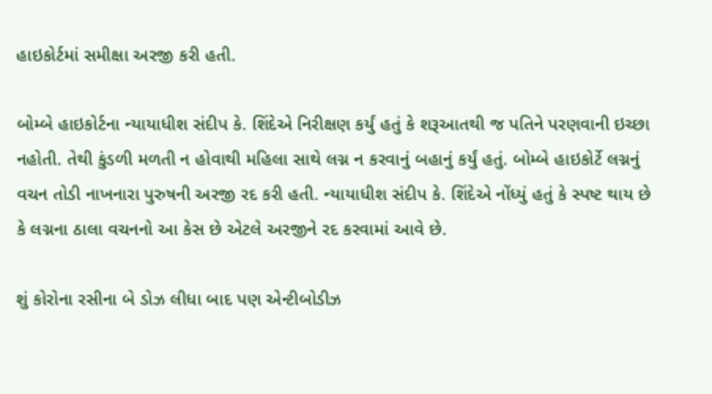હાઇકોર્ટમાં સમીક્ષા અરજી કરી હતી.

બોમ્બે હાઇકોર્ટના ન્યાયાધીશ સંદીપ કે. શિંદેએ નિરીક્ષણ કર્યું હતું કે શરૂઆતથી જ પતિને પરણવાની ઇચ્છા નહોતી. તેથી કુંડળી મળતી ન હોવાથી મહિલા સાથે લગ્ન ન કરવાનું બહાનું કર્યું હતું. બોમ્બે હાઇકોર્ટે લગ્નનું વચન તોડી નાખનારા પુરુષની અરજી રદ કરી હતી. ન્યાયાધીશ સંદીપ કે. શિંદેએ નોંધ્યું હતું કે સ્પષ્ટ થાય છે કે લગ્નના ઠાલા વચનનો આ કેસ છે એટલે અરજીને રદ કરવામાં આવે છે.

શું કોરોના રસીના બે ડોઝ લીધા બાદ પણ એન્ટીબોડીઝ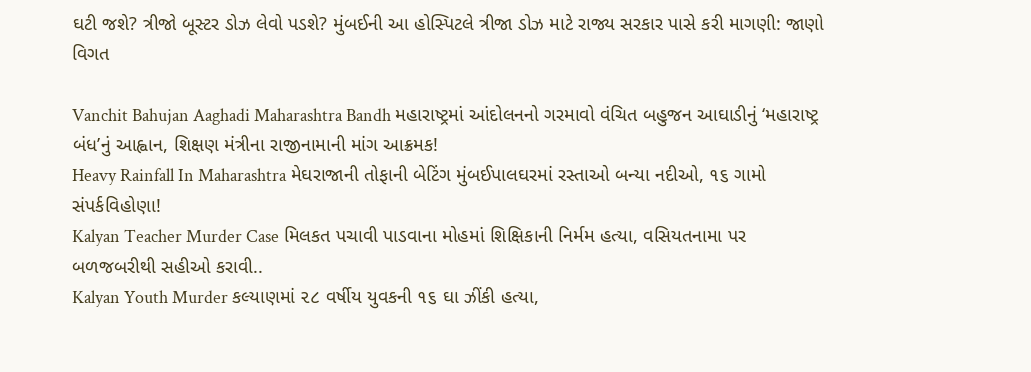ઘટી જશે? ત્રીજો બૂસ્ટર ડોઝ લેવો પડશે? મુંબઈની આ હોસ્પિટલે ત્રીજા ડોઝ માટે રાજ્ય સરકાર પાસે કરી માગણી: જાણો વિગત

Vanchit Bahujan Aaghadi Maharashtra Bandh મહારાષ્ટ્રમાં આંદોલનનો ગરમાવો વંચિત બહુજન આઘાડીનું ‘મહારાષ્ટ્ર બંધ’નું આહ્વાન, શિક્ષણ મંત્રીના રાજીનામાની માંગ આક્રમક!
Heavy Rainfall In Maharashtra મેઘરાજાની તોફાની બેટિંગ મુંબઈપાલઘરમાં રસ્તાઓ બન્યા નદીઓ, ૧૬ ગામો સંપર્કવિહોણા!
Kalyan Teacher Murder Case મિલકત પચાવી પાડવાના મોહમાં શિક્ષિકાની નિર્મમ હત્યા, વસિયતનામા પર બળજબરીથી સહીઓ કરાવી..
Kalyan Youth Murder કલ્યાણમાં ૨૮ વર્ષીય યુવકની ૧૬ ઘા ઝીંકી હત્યા,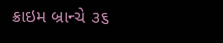ક્રાઇમ બ્રાન્ચે ૩૬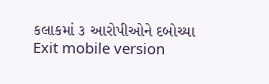કલાકમાં ૩ આરોપીઓને દબોચ્યા
Exit mobile version